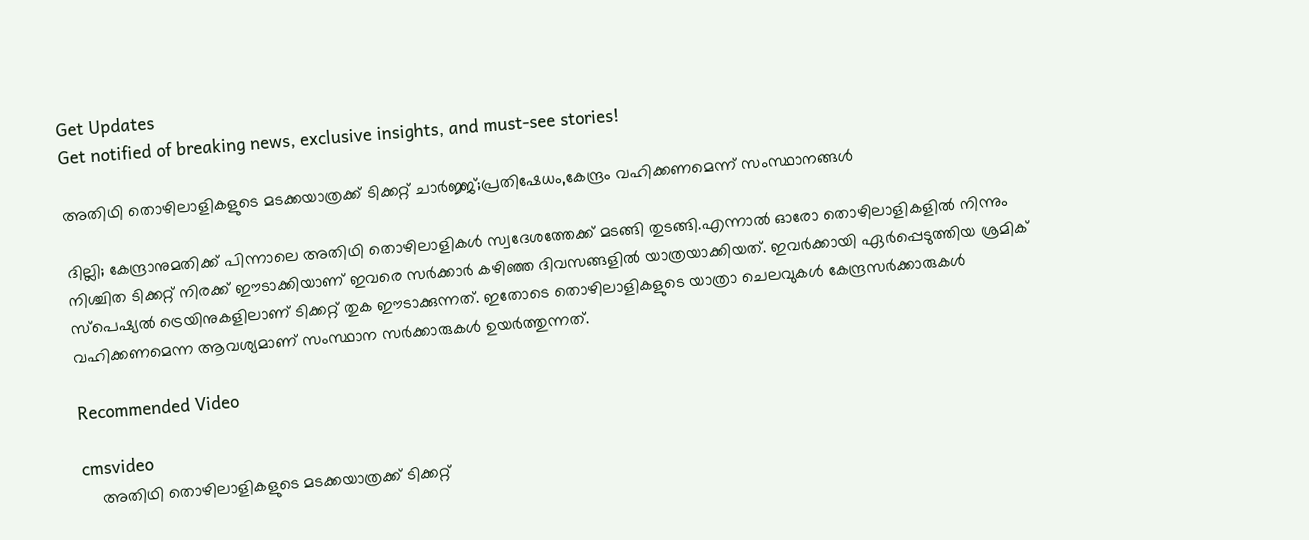Get Updates
Get notified of breaking news, exclusive insights, and must-see stories!

അതിഥി തൊഴിലാളികളുടെ മടക്കയാത്രക്ക് ടിക്കറ്റ് ചാർജ്ജ്;പ്രതിഷേധം,കേന്ദ്രം വഹിക്കണമെന്ന് സംസ്ഥാനങ്ങൾ

ദില്ലി; കേന്ദ്രാനുമതിക്ക് പിന്നാലെ അതിഥി തൊഴിലാളികൾ സ്വദേശത്തേക്ക് മടങ്ങി തുടങ്ങി.എന്നാല്‍ ഓരോ തൊഴിലാളികളില്‍ നിന്നും നിശ്ചിത ടിക്കറ്റ് നിരക്ക് ഈടാക്കിയാണ് ഇവരെ സർക്കാർ കഴിഞ്ഞ ദിവസങ്ങളില്‍ യാത്രയാക്കിയത്. ഇവർക്കായി ഏർപ്പെടുത്തിയ ശ്രമിക് സ്പെഷ്യൽ ട്രെയിനുകളിലാണ് ടിക്കറ്റ് തുക ഈടാക്കുന്നത്. ഇതോടെ തൊഴിലാളികളുടെ യാത്രാ ചെലവുകൾ കേന്ദ്രസർക്കാരുകൾ വഹിക്കണമെന്ന ആവശ്യമാണ് സംസ്ഥാന സർക്കാരുകൾ ഉയർത്തുന്നത്.

Recommended Video

cmsvideo
    അതിഥി തൊഴിലാളികളുടെ മടക്കയാത്രക്ക് ടിക്കറ്റ്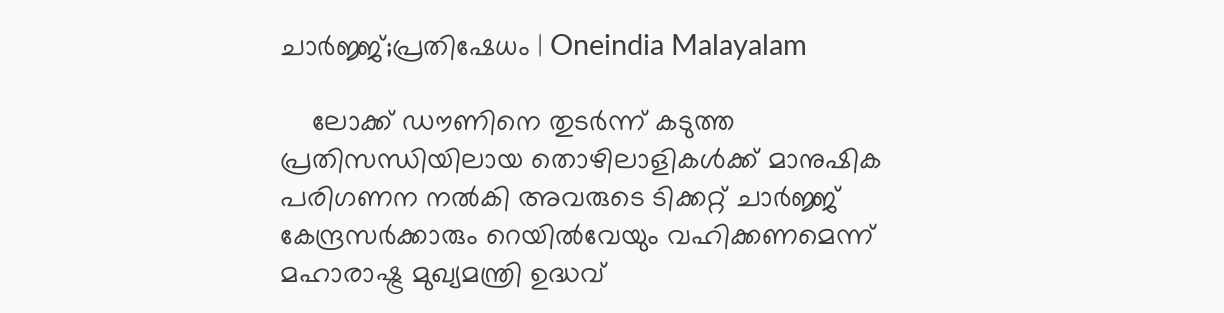ചാർജ്ജ്;പ്രതിഷേധം | Oneindia Malayalam

    ലോക്ക് ഡൗണിനെ തുടർന്ന് കടുത്ത പ്രതിസന്ധിയിലായ തൊഴിലാളികൾക്ക് മാനുഷിക പരിഗണന നൽകി അവരുടെ ടിക്കറ്റ് ചാർജ്ജ് കേന്ദ്രസർക്കാരും റെയിൽവേയും വഹിക്കണമെന്ന് മഹാരാഷ്ട്ര മുഖ്യമന്ത്രി ഉദ്ധവ്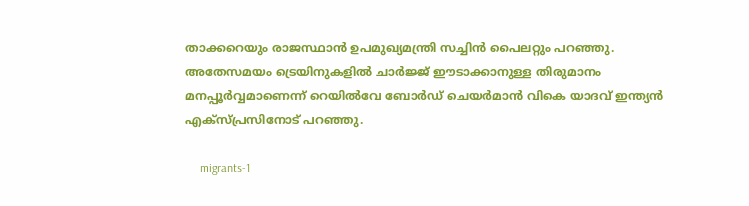താക്കറെയും രാജസ്ഥാൻ ഉപമുഖ്യമന്ത്രി സച്ചിൻ പൈലറ്റും പറഞ്ഞു. അതേസമയം ട്രെയിനുകളിൽ ചാർജ്ജ് ഈടാക്കാനുള്ള തിരുമാനം മനപ്പൂർവ്വമാണെന്ന് റെയിൽവേ ബോർഡ് ചെയർമാൻ വികെ യാദവ് ഇന്ത്യൻ എക്സ്പ്രസിനോട് പറഞ്ഞു.

     migrants-1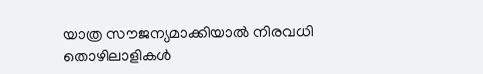യാത്ര സൗജന്യമാക്കിയാൽ നിരവധി തൊഴിലാളികൾ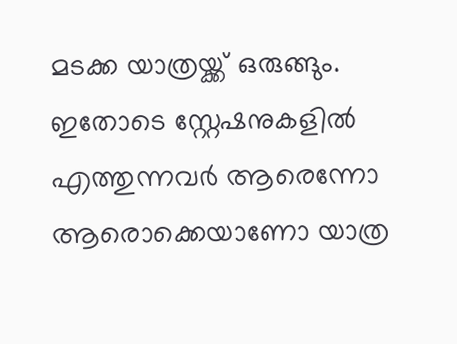മടക്ക യാത്രയ്ക്ക് ഒരുങ്ങും. ഇതോടെ സ്റ്റേഷനുകളിൽ എത്തുന്നവർ ആരെന്നോ ആരൊക്കെയാണോ യാത്ര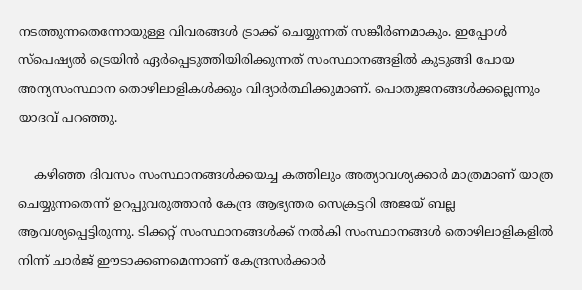നടത്തുന്നതെന്നോയുള്ള വിവരങ്ങൾ ട്രാക്ക് ചെയ്യുന്നത് സങ്കീർണമാകും. ഇപ്പോൾ സ്പെഷ്യൽ ട്രെയിൻ ഏർപ്പെടുത്തിയിരിക്കുന്നത് സംസ്ഥാനങ്ങളിൽ കുടുങ്ങി പോയ അന്യസംസ്ഥാന തൊഴിലാളികൾക്കും വിദ്യാർത്ഥിക്കുമാണ്. പൊതുജനങ്ങൾക്കല്ലെന്നും യാദവ് പറഞ്ഞു.

    കഴിഞ്ഞ ദിവസം സംസ്ഥാനങ്ങൾക്കയച്ച കത്തിലും അത്യാവശ്യക്കാർ മാത്രമാണ് യാത്ര ചെയ്യുന്നതെന്ന് ഉറപ്പുവരുത്താൻ കേന്ദ്ര ആഭ്യന്തര സെക്രട്ടറി അജയ് ബല്ല ആവശ്യപ്പെട്ടിരുന്നു. ടിക്കറ്റ് സംസ്ഥാനങ്ങൾക്ക് നൽകി സംസ്ഥാനങ്ങൾ തൊഴിലാളികളിൽ നിന്ന് ചാർജ് ഈടാക്കണമെന്നാണ് കേന്ദ്രസർക്കാർ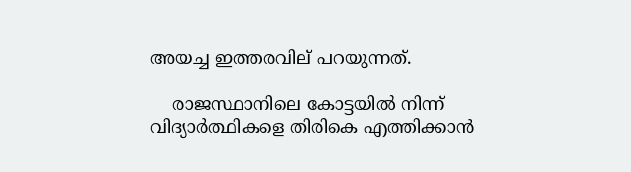അയച്ച ഇത്തരവില് പറയുന്നത്.

    രാജസ്ഥാനിലെ കോട്ടയിൽ നിന്ന് വിദ്യാർത്ഥികളെ തിരികെ എത്തിക്കാൻ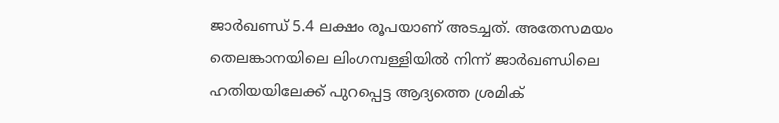ജാർഖണ്ഡ് 5.4 ലക്ഷം രൂപയാണ് അടച്ചത്. അതേസമയം തെലങ്കാനയിലെ ലിംഗമ്പള്ളിയിൽ നിന്ന് ജാർഖണ്ഡിലെ ഹതിയയിലേക്ക് പുറപ്പെട്ട ആദ്യത്തെ ശ്രമിക്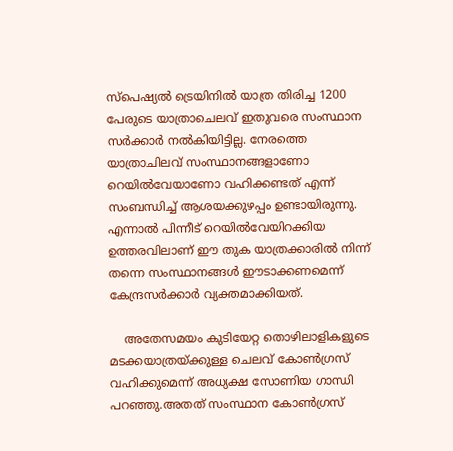സ്‌പെഷ്യൽ ട്രെയിനിൽ യാത്ര തിരിച്ച 1200 പേരുടെ യാത്രാചെലവ് ഇതുവരെ സംസ്ഥാന സർക്കാർ നൽകിയിട്ടില്ല. നേരത്തെ യാത്രാചിലവ് സംസ്ഥാനങ്ങളാണോ റെയിൽവേയാണോ വഹിക്കണ്ടത് എന്ന് സംബന്ധിച്ച് ആശയക്കുഴപ്പം ഉണ്ടായിരുന്നു. എന്നാൽ പിന്നീട് റെയിൽവേയിറക്കിയ ഉത്തരവിലാണ് ഈ തുക യാത്രക്കാരിൽ നിന്ന് തന്നെ സംസ്ഥാനങ്ങൾ ഈടാക്കണമെന്ന് കേന്ദ്രസർക്കാർ വ്യക്തമാക്കിയത്.

    അതേസമയം കുടിയേറ്റ തൊഴിലാളികളുടെ മടക്കയാത്രയ്ക്കുള്ള ചെലവ് കോൺഗ്രസ് വഹിക്കുമെന്ന് അധ്യക്ഷ സോണിയ ഗാന്ധി പറഞ്ഞു.അതത് സംസ്ഥാന കോൺഗ്രസ്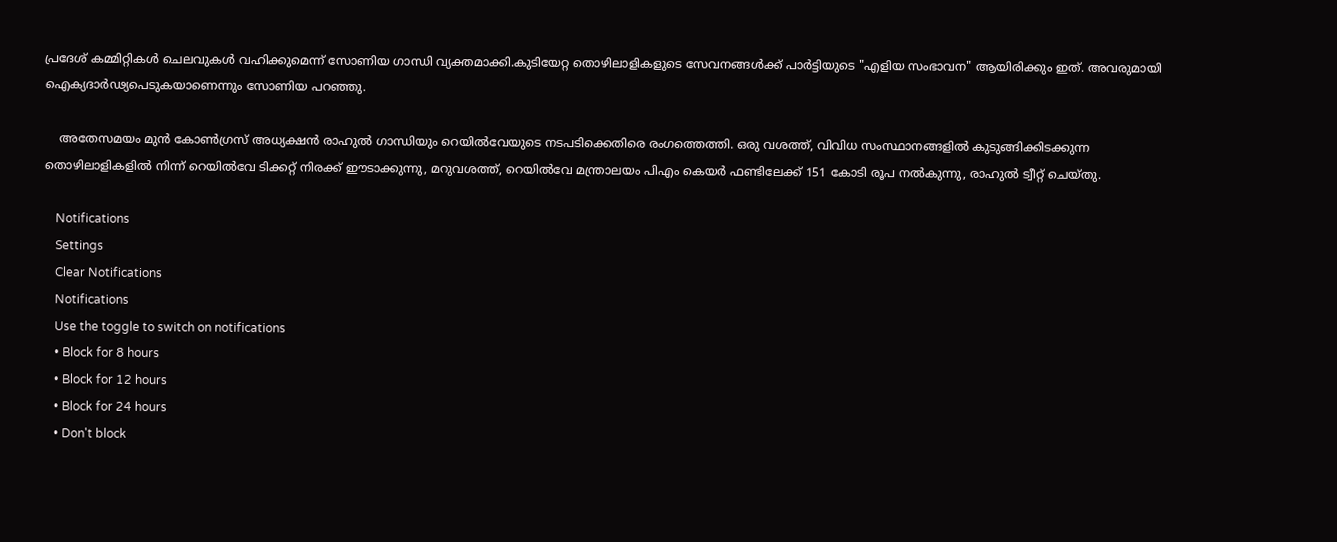പ്രദേശ് കമ്മിറ്റികൾ ചെലവുകൾ വഹിക്കുമെന്ന് സോണിയ ഗാന്ധി വ്യക്തമാക്കി.കുടിയേറ്റ തൊഴിലാളികളുടെ സേവനങ്ങൾക്ക് പാർട്ടിയുടെ "എളിയ സംഭാവന" ആയിരിക്കും ഇത്. അവരുമായി ഐക്യദാർഢ്യപെടുകയാണെന്നും സോണിയ പറഞ്ഞു.

    അതേസമയം മുൻ കോൺഗ്രസ് അധ്യക്ഷൻ രാഹുൽ ഗാന്ധിയും റെയിൽവേയുടെ നടപടിക്കെതിരെ രംഗത്തെത്തി. ഒരു വശത്ത്, വിവിധ സംസ്ഥാനങ്ങളിൽ കുടുങ്ങിക്കിടക്കുന്ന തൊഴിലാളികളിൽ നിന്ന് റെയിൽ‌വേ ടിക്കറ്റ് നിരക്ക് ഈടാക്കുന്നു, മറുവശത്ത്, റെയിൽ‌വേ മന്ത്രാലയം പി‌എം കെയർ ഫണ്ടിലേക്ക് 151 കോടി രൂപ നൽകുന്നു, രാഹുൽ ട്വീറ്റ് ചെയ്തു.

    Notifications
    Settings
    Clear Notifications
    Notifications
    Use the toggle to switch on notifications
    • Block for 8 hours
    • Block for 12 hours
    • Block for 24 hours
    • Don't block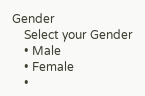Gender
    Select your Gender
    • Male
    • Female
    •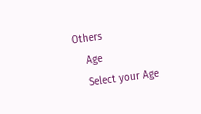Others
    Age
    Select your Age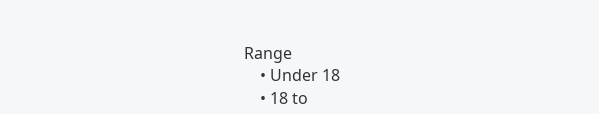Range
    • Under 18
    • 18 to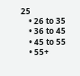25
    • 26 to 35
    • 36 to 45
    • 45 to 55
    • 55+